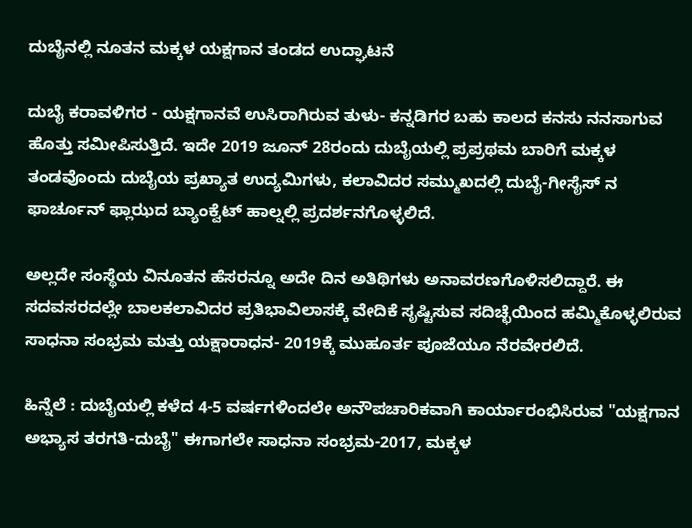ದುಬೈನಲ್ಲಿ ನೂತನ ಮಕ್ಕಳ ಯಕ್ಷಗಾನ ತಂಡದ ಉದ್ಘಾಟನೆ

ದುಬೈ ಕರಾವಳಿಗರ - ಯಕ್ಷಗಾನವೆ ಉಸಿರಾಗಿರುವ ತುಳು- ಕನ್ನಡಿಗರ ಬಹು ಕಾಲದ ಕನಸು ನನಸಾಗುವ ಹೊತ್ತು ಸಮೀಪಿಸುತ್ತಿದೆ. ಇದೇ 2019 ಜೂನ್ 28ರಂದು ದುಬೈಯಲ್ಲಿ ಪ್ರಪ್ರಥಮ ಬಾರಿಗೆ ಮಕ್ಕಳ ತಂಡವೊಂದು ದುಬೈಯ ಪ್ರಖ್ಯಾತ ಉದ್ಯಮಿಗಳು, ಕಲಾವಿದರ ಸಮ್ಮುಖದಲ್ಲಿ ದುಬೈ-ಗೀಸೈಸ್ ನ ಫಾರ್ಚೂನ್ ಫ್ಲಾಝದ ಬ್ಯಾಂಕ್ವೆಟ್ ಹಾಲ್ನಲ್ಲಿ ಪ್ರದರ್ಶನಗೊಳ್ಳಲಿದೆ.

ಅಲ್ಲದೇ ಸಂಸ್ಥೆಯ ವಿನೂತನ ಹೆಸರನ್ನೂ ಅದೇ ದಿನ ಅತಿಥಿಗಳು ಅನಾವರಣಗೊಳಿಸಲಿದ್ದಾರೆ. ಈ ಸದವಸರದಲ್ಲೇ ಬಾಲಕಲಾವಿದರ ಪ್ರತಿಭಾವಿಲಾಸಕ್ಕೆ ವೇದಿಕೆ ಸೃಷ್ಟಿಸುವ ಸದಿಚ್ಛೆಯಿಂದ ಹಮ್ಮಿಕೊಳ್ಳಲಿರುವ ಸಾಧನಾ ಸಂಭ್ರಮ ಮತ್ತು ಯಕ್ಷಾರಾಧನ- 2019ಕ್ಕೆ ಮುಹೂರ್ತ ಪೂಜೆಯೂ ನೆರವೇರಲಿದೆ.

ಹಿನ್ನೆಲೆ : ದುಬೈಯಲ್ಲಿ ಕಳೆದ 4-5 ವರ್ಷಗಳಿಂದಲೇ ಅನೌಪಚಾರಿಕವಾಗಿ ಕಾರ್ಯಾರಂಭಿಸಿರುವ "ಯಕ್ಷಗಾನ ಅಭ್ಯಾಸ ತರಗತಿ-ದುಬೈ" ಈಗಾಗಲೇ ಸಾಧನಾ ಸಂಭ್ರಮ-2017, ಮಕ್ಕಳ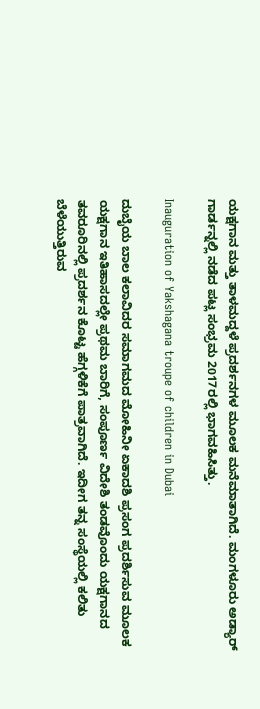ಯಕ್ಷಗಾನ ಮತ್ತು ತಾಳಮದ್ದಳೆ ಪ್ರದರ್ಶನಗಳ ಮೂಲಕ ಮನೆಮಾತಾಗಿದೆ. ಮಂಗಳೂರು ಅಡ್ಯಾರ್ ಗಾರ್ಡನ್ನಲ್ಲಿ ನಡೆದ ಪಟ್ಲ ಸಂಭ್ರಮ 2017ರಲ್ಲಿ ಭಾಗವಹಿಸಿತ್ತು.

Inauguration of Yakshagana troupe of children in Dubai

ದುಬೈಯ ಬಾಲ ಕಲಾವಿದರ ಸಮಾಗಮದ ಮೋಹಿನೀ ಏಕಾದಶಿ ಪ್ರಸಂಗ ಪ್ರದರ್ಶಿಸುವ ಮೂಲಕ ಯಕ್ಷಗಾನ ಇತಿಹಾಸದಲ್ಲೇ ಪ್ರಥಮ ಬಾರಿಗೆ, ಸಂಪೂರ್ಣ ವಿದೇಶಿ ತಂಡವೊಂದು ಯಕ್ಷಗಾನದ ತವರೂರಿನಲ್ಲಿ ಪ್ರದರ್ಶನ ಕೊಟ್ಟ ಹೆಗ್ಗಳಿಕೆಗೆ ಪಾತ್ರವಾಗಿದೆ. ಇದೀಗ ತನ್ನ ಸಂಸ್ಥೆಯಲ್ಲಿ ಕಲಿತು ಬೆಳೆಯುತ್ತಿರುವ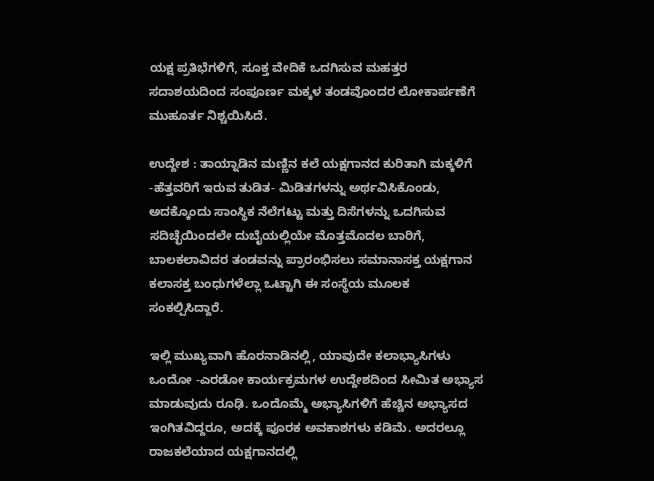ಯಕ್ಷ ಪ್ರತಿಭೆಗಳಿಗೆ, ಸೂಕ್ತ ವೇದಿಕೆ ಒದಗಿಸುವ ಮಹತ್ತರ ಸದಾಶಯದಿಂದ ಸಂಪೂರ್ಣ ಮಕ್ಕಳ ತಂಡವೊಂದರ ಲೋಕಾರ್ಪಣೆಗೆ ಮುಹೂರ್ತ ನಿಶ್ಚಯಿಸಿದೆ.

ಉದ್ದೇಶ : ತಾಯ್ನಾಡಿನ ಮಣ್ಣಿನ ಕಲೆ ಯಕ್ಷಗಾನದ ಕುರಿತಾಗಿ ಮಕ್ಕಳಿಗೆ -ಹೆತ್ತವರಿಗೆ ಇರುವ ತುಡಿತ- ಮಿಡಿತಗಳನ್ನು ಅರ್ಥವಿಸಿಕೊಂಡು, ಅದಕ್ಕೊಂದು ಸಾಂಸ್ಥಿಕ ನೆಲೆಗಟ್ಟು ಮತ್ತು ದಿಸೆಗಳನ್ನು ಒದಗಿಸುವ ಸದಿಚ್ಛೆಯಿಂದಲೇ ದುಬೈಯಲ್ಲಿಯೇ ಮೊತ್ತಮೊದಲ ಬಾರಿಗೆ, ಬಾಲಕಲಾವಿದರ ತಂಡವನ್ನು ಪ್ರಾರಂಭಿಸಲು ಸಮಾನಾಸಕ್ತ ಯಕ್ಷಗಾನ ಕಲಾಸಕ್ತ ಬಂಧುಗಳೆಲ್ಲಾ ಒಟ್ಟಾಗಿ ಈ ಸಂಸ್ಥೆಯ ಮೂಲಕ ಸಂಕಲ್ಪಿಸಿದ್ದಾರೆ.

ಇಲ್ಲಿ ಮುಖ್ಯವಾಗಿ ಹೊರನಾಡಿನಲ್ಲಿ, ಯಾವುದೇ ಕಲಾಭ್ಯಾಸಿಗಳು ಒಂದೋ -ಎರಡೋ ಕಾರ್ಯಕ್ರಮಗಳ ಉದ್ದೇಶದಿಂದ ಸೀಮಿತ ಅಭ್ಯಾಸ ಮಾಡುವುದು ರೂಢಿ. ಒಂದೊಮ್ಮೆ ಅಭ್ಯಾಸಿಗಳಿಗೆ ಹೆಚ್ಚಿನ ಅಭ್ಯಾಸದ ಇಂಗಿತವಿದ್ದರೂ, ಅದಕ್ಕೆ ಪೂರಕ ಅವಕಾಶಗಳು ಕಡಿಮೆ. ಅದರಲ್ಲೂ ರಾಜಕಲೆಯಾದ ಯಕ್ಷಗಾನದಲ್ಲಿ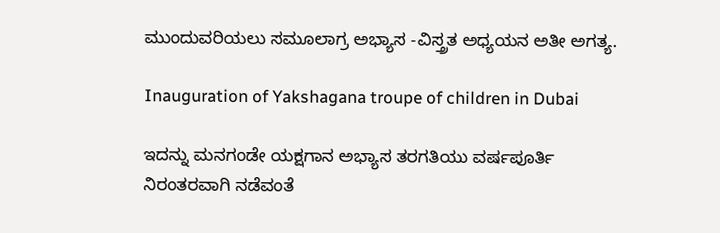ಮುಂದುವರಿಯಲು ಸಮೂಲಾಗ್ರ ಅಭ್ಯಾಸ -ವಿಸ್ತ್ರತ ಅಧ್ಯಯನ ಅತೀ ಅಗತ್ಯ.

Inauguration of Yakshagana troupe of children in Dubai

ಇದನ್ನು ಮನಗಂಡೇ ಯಕ್ಷಗಾನ ಅಭ್ಯಾಸ ತರಗತಿಯು ವರ್ಷಪೂರ್ತಿ ನಿರಂತರವಾಗಿ ನಡೆವಂತೆ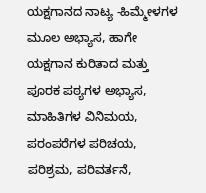ಯಕ್ಷಗಾನದ ನಾಟ್ಯ -ಹಿಮ್ಮೇಳಗಳ ಮೂಲ ಅಭ್ಯಾಸ, ಹಾಗೇ ಯಕ್ಷಗಾನ ಕುರಿತಾದ ಮತ್ತು ಪೂರಕ ಪಠ್ಯಗಳ ಅಭ್ಯಾಸ, ಮಾಹಿತಿಗಳ ವಿನಿಮಯ, ಪರಂಪರೆಗಳ ಪರಿಚಯ, ಪರಿಶ್ರಮ, ಪರಿವರ್ತನೆ,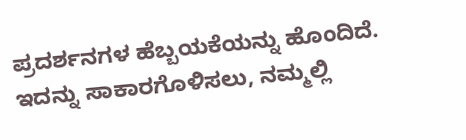ಪ್ರದರ್ಶನಗಳ ಹೆಬ್ಬಯಕೆಯನ್ನು ಹೊಂದಿದೆ. ಇದನ್ನು ಸಾಕಾರಗೊಳಿಸಲು, ನಮ್ಮಲ್ಲಿ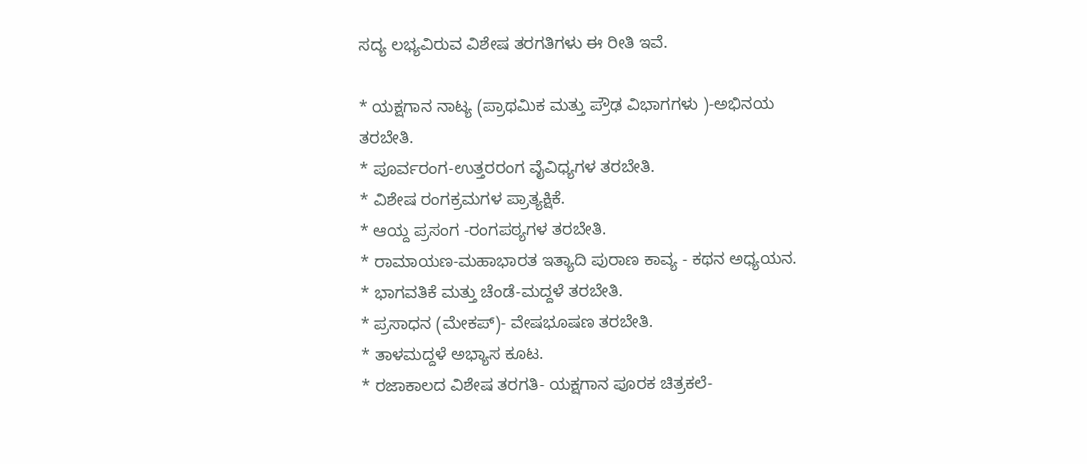ಸದ್ಯ ಲಭ್ಯವಿರುವ ವಿಶೇಷ ತರಗತಿಗಳು ಈ ರೀತಿ ಇವೆ.

* ಯಕ್ಷಗಾನ ನಾಟ್ಯ (ಪ್ರಾಥಮಿಕ ಮತ್ತು ಪ್ರೌಢ ವಿಭಾಗಗಳು )-ಅಭಿನಯ ತರಬೇತಿ.
* ಪೂರ್ವರಂಗ-ಉತ್ತರರಂಗ ವೈವಿಧ್ಯಗಳ ತರಬೇತಿ.
* ವಿಶೇಷ ರಂಗಕ್ರಮಗಳ ಪ್ರಾತ್ಯಕ್ಷಿಕೆ.
* ಆಯ್ದ ಪ್ರಸಂಗ -ರಂಗಪಠ್ಯಗಳ ತರಬೇತಿ.
* ರಾಮಾಯಣ-ಮಹಾಭಾರತ ಇತ್ಯಾದಿ ಪುರಾಣ ಕಾವ್ಯ - ಕಥನ ಅಧ್ಯಯನ.
* ಭಾಗವತಿಕೆ ಮತ್ತು ಚೆಂಡೆ-ಮದ್ದಳೆ ತರಬೇತಿ.
* ಪ್ರಸಾಧನ (ಮೇಕಪ್)- ವೇಷಭೂಷಣ ತರಬೇತಿ.
* ತಾಳಮದ್ದಳೆ ಅಭ್ಯಾಸ ಕೂಟ.
* ರಜಾಕಾಲದ ವಿಶೇಷ ತರಗತಿ- ಯಕ್ಷಗಾನ ಪೂರಕ ಚಿತ್ರಕಲೆ-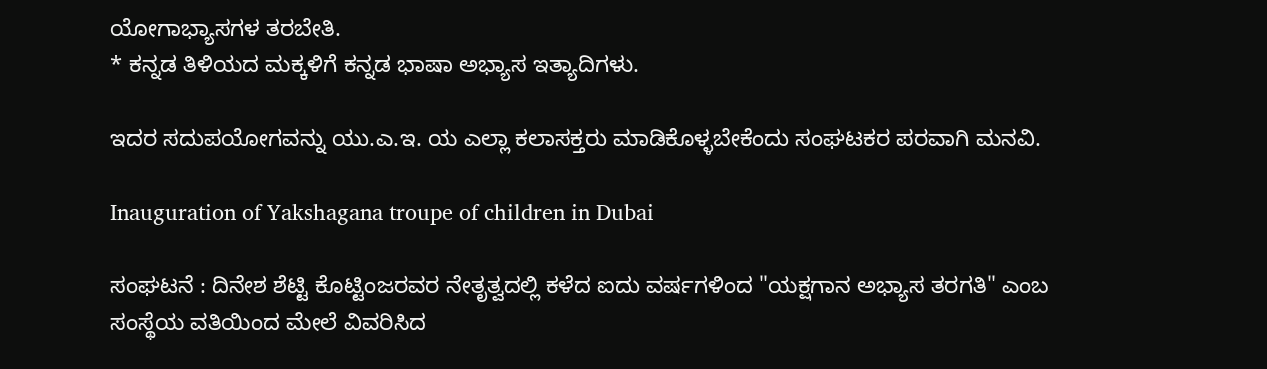ಯೋಗಾಭ್ಯಾಸಗಳ ತರಬೇತಿ.
* ಕನ್ನಡ ತಿಳಿಯದ ಮಕ್ಕಳಿಗೆ ಕನ್ನಡ ಭಾಷಾ ಅಭ್ಯಾಸ ಇತ್ಯಾದಿಗಳು.

ಇದರ ಸದುಪಯೋಗವನ್ನು ಯು.ಎ.ಇ. ಯ ಎಲ್ಲಾ ಕಲಾಸಕ್ತರು ಮಾಡಿಕೊಳ್ಳಬೇಕೆಂದು ಸಂಘಟಕರ ಪರವಾಗಿ ಮನವಿ.

Inauguration of Yakshagana troupe of children in Dubai

ಸಂಘಟನೆ : ದಿನೇಶ ಶೆಟ್ಟಿ ಕೊಟ್ಟಿಂಜರವರ ನೇತೃತ್ವದಲ್ಲಿ ಕಳೆದ ಐದು ವರ್ಷಗಳಿಂದ "ಯಕ್ಷಗಾನ ಅಭ್ಯಾಸ ತರಗತಿ" ಎಂಬ ಸಂಸ್ಥೆಯ ವತಿಯಿಂದ ಮೇಲೆ ವಿವರಿಸಿದ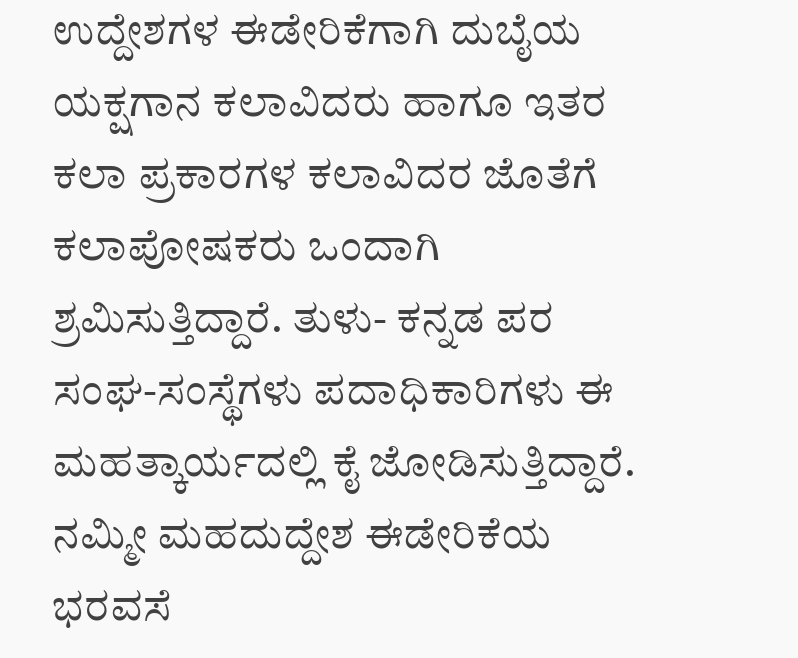ಉದ್ದೇಶಗಳ ಈಡೇರಿಕೆಗಾಗಿ ದುಬೈಯ ಯಕ್ಷಗಾನ ಕಲಾವಿದರು ಹಾಗೂ ಇತರ ಕಲಾ ಪ್ರಕಾರಗಳ ಕಲಾವಿದರ ಜೊತೆಗೆ ಕಲಾಪೋಷಕರು ಒಂದಾಗಿ ಶ್ರಮಿಸುತ್ತಿದ್ದಾರೆ. ತುಳು- ಕನ್ನಡ ಪರ ಸಂಘ-ಸಂಸ್ಥೆಗಳು ಪದಾಧಿಕಾರಿಗಳು ಈ ಮಹತ್ಕಾರ್ಯದಲ್ಲಿ ಕೈ ಜೋಡಿಸುತ್ತಿದ್ದಾರೆ. ನಮ್ಮೀ ಮಹದುದ್ದೇಶ ಈಡೇರಿಕೆಯ ಭರವಸೆ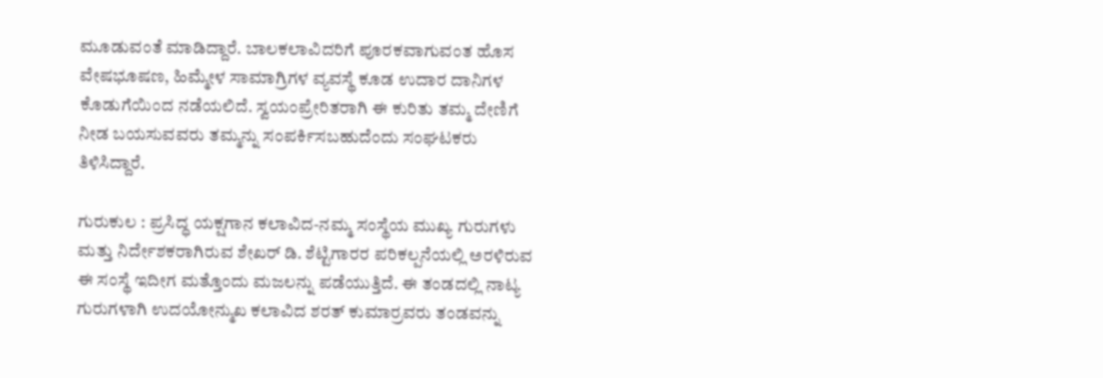ಮೂಡುವಂತೆ ಮಾಡಿದ್ದಾರೆ. ಬಾಲಕಲಾವಿದರಿಗೆ ಪೂರಕವಾಗುವಂತ ಹೊಸ ವೇಷಭೂಷಣ, ಹಿಮ್ಮೇಳ ಸಾಮಾಗ್ರಿಗಳ ವ್ಯವಸ್ಥೆ ಕೂಡ ಉದಾರ ದಾನಿಗಳ ಕೊಡುಗೆಯಿಂದ ನಡೆಯಲಿದೆ. ಸ್ವಯಂಪ್ರೇರಿತರಾಗಿ ಈ ಕುರಿತು ತಮ್ಮ ದೇಣಿಗೆ ನೀಡ ಬಯಸುವವರು ತಮ್ಮನ್ನು ಸಂಪರ್ಕಿಸಬಹುದೆಂದು ಸಂಘಟಕರು ತಿಳಿಸಿದ್ದಾರೆ.

ಗುರುಕುಲ : ಪ್ರಸಿದ್ಧ ಯಕ್ಷಗಾನ ಕಲಾವಿದ-ನಮ್ಮ ಸಂಸ್ಥೆಯ ಮುಖ್ಯ ಗುರುಗಳು ಮತ್ತು ನಿರ್ದೇಶಕರಾಗಿರುವ ಶೇಖರ್ ಡಿ. ಶೆಟ್ಟಿಗಾರರ ಪರಿಕಲ್ಪನೆಯಲ್ಲಿ ಅರಳಿರುವ ಈ ಸಂಸ್ಥೆ ಇದೀಗ ಮತ್ತೊಂದು ಮಜಲನ್ನು ಪಡೆಯುತ್ತಿದೆ. ಈ ತಂಡದಲ್ಲಿ ನಾಟ್ಯ ಗುರುಗಳಾಗಿ ಉದಯೋನ್ಮುಖ ಕಲಾವಿದ ಶರತ್ ಕುಮಾರ್ರವರು ತಂಡವನ್ನು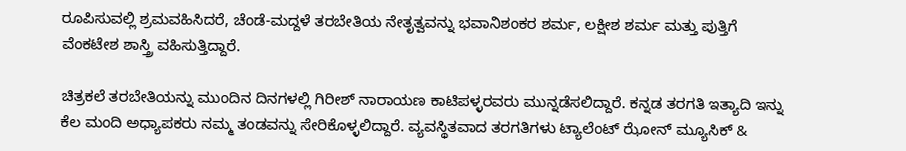ರೂಪಿಸುವಲ್ಲಿ ಶ್ರಮವಹಿಸಿದರೆ, ಚೆಂಡೆ-ಮದ್ದಳೆ ತರಬೇತಿಯ ನೇತೃತ್ವವನ್ನು ಭವಾನಿಶಂಕರ ಶರ್ಮ, ಲಕ್ಷೀಶ ಶರ್ಮ ಮತ್ತು ಪುತ್ತಿಗೆ ವೆಂಕಟೇಶ ಶಾಸ್ತ್ರಿ ವಹಿಸುತ್ತಿದ್ದಾರೆ.

ಚಿತ್ರಕಲೆ ತರಬೇತಿಯನ್ನು ಮುಂದಿನ ದಿನಗಳಲ್ಲಿ ಗಿರೀಶ್ ನಾರಾಯಣ ಕಾಟಿಪಳ್ಳರವರು ಮುನ್ನಡೆಸಲಿದ್ದಾರೆ. ಕನ್ನಡ ತರಗತಿ ಇತ್ಯಾದಿ ಇನ್ನು ಕೆಲ ಮಂದಿ ಅಧ್ಯಾಪಕರು ನಮ್ಮ ತಂಡವನ್ನು ಸೇರಿಕೊಳ್ಳಲಿದ್ದಾರೆ. ವ್ಯವಸ್ಥಿತವಾದ ತರಗತಿಗಳು ಟ್ಯಾಲೆಂಟ್ ಝೋನ್ ಮ್ಯೂಸಿಕ್ &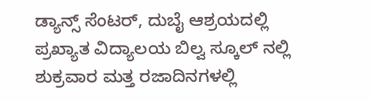ಡ್ಯಾನ್ಸ್ ಸೆಂಟರ್, ದುಬೈ ಆಶ್ರಯದಲ್ಲಿ ಪ್ರಖ್ಯಾತ ವಿದ್ಯಾಲಯ ಬಿಲ್ವ ಸ್ಕೂಲ್ ನಲ್ಲಿ ಶುಕ್ರವಾರ ಮತ್ತ ರಜಾದಿನಗಳಲ್ಲಿ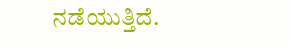ನಡೆಯುತ್ತಿದೆ.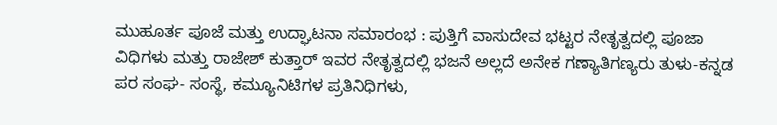ಮುಹೂರ್ತ ಪೂಜೆ ಮತ್ತು ಉದ್ಘಾಟನಾ ಸಮಾರಂಭ : ಪುತ್ತಿಗೆ ವಾಸುದೇವ ಭಟ್ಟರ ನೇತೃತ್ವದಲ್ಲಿ ಪೂಜಾ ವಿಧಿಗಳು ಮತ್ತು ರಾಜೇಶ್ ಕುತ್ತಾರ್ ಇವರ ನೇತೃತ್ವದಲ್ಲಿ ಭಜನೆ ಅಲ್ಲದೆ ಅನೇಕ ಗಣ್ಯಾತಿಗಣ್ಯರು ತುಳು-ಕನ್ನಡ ಪರ ಸಂಘ- ಸಂಸ್ಥೆ, ಕಮ್ಯೂನಿಟಿಗಳ ಪ್ರತಿನಿಧಿಗಳು,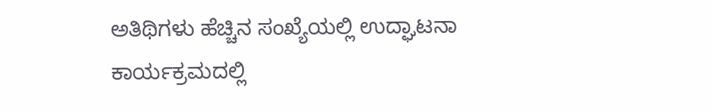ಅತಿಥಿಗಳು ಹೆಚ್ಚಿನ ಸಂಖ್ಯೆಯಲ್ಲಿ ಉದ್ಘಾಟನಾ ಕಾರ್ಯಕ್ರಮದಲ್ಲಿ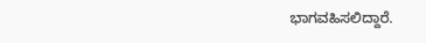ಭಾಗವಹಿಸಲಿದ್ದಾರೆ.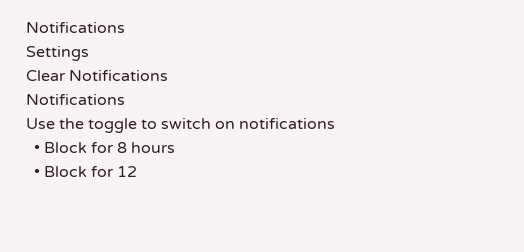Notifications
Settings
Clear Notifications
Notifications
Use the toggle to switch on notifications
  • Block for 8 hours
  • Block for 12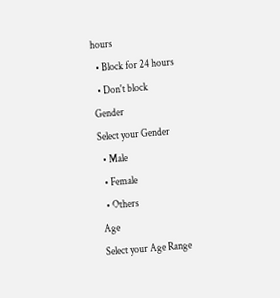hours
  • Block for 24 hours
  • Don't block
Gender
Select your Gender
  • Male
  • Female
  • Others
Age
Select your Age Range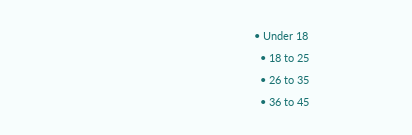• Under 18
  • 18 to 25
  • 26 to 35
  • 36 to 45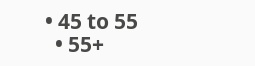• 45 to 55
  • 55+